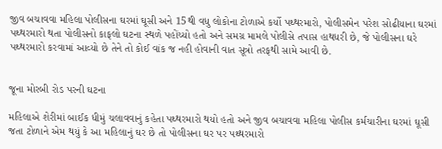જીવ બચાવવા મહિલા પોલીસના ઘરમાં ઘૂસી અને 15થી વધુ લોકોના ટોળાએ કર્યો પથ્થરમારો, પોલીસમેન પરેશ સોઢીયાના ઘરમાં પથ્થરમારો થતા પોલીસનો કાફલો ઘટના સ્થળે પહોંચ્યો હતો અને સમગ્ર મામલે પોલીસે તપાસ હાથધરી છે, જે પોલીસના ઘરે પથ્થરમારો કરવામાં આવ્યો છે તેને તો કોઈ વાંક જ નહી હોવાની વાત સૂત્રો તરફથી સામે આવી છે.


જૂના મોરબી રોડ પરની ઘટના

મહિલાએ શેરીમાં બાઈક ધીમું ચલાવવાનું કહેતા પથ્થરમારો થયો હતો અને જીવ બચાવવા મહિલા પોલીસ કર્મચારીના ઘરમાં ઘૂસી જતા ટોળાને એમ થયું કે આ મહિલાનું ઘર છે તો પોલીસના ઘર પર પથ્થરમારો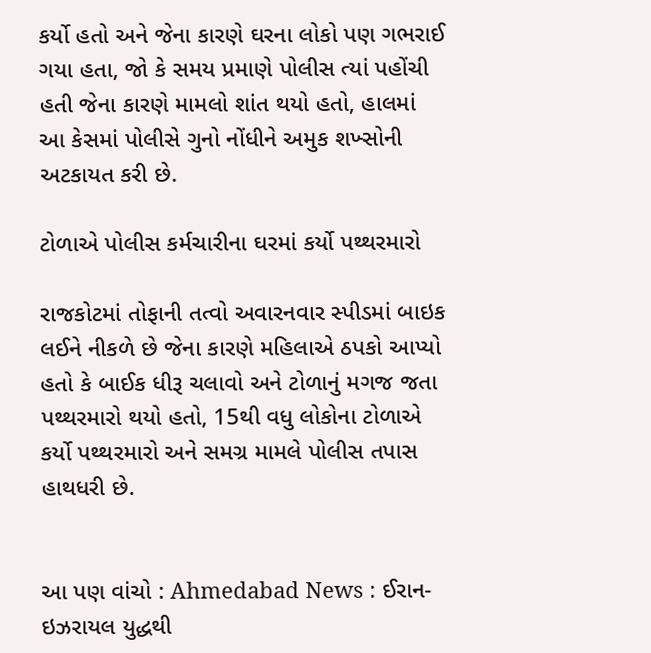કર્યો હતો અને જેના કારણે ઘરના લોકો પણ ગભરાઈ ગયા હતા, જો કે સમય પ્રમાણે પોલીસ ત્યાં પહોંચી હતી જેના કારણે મામલો શાંત થયો હતો, હાલમાં આ કેસમાં પોલીસે ગુનો નોંધીને અમુક શખ્સોની અટકાયત કરી છે.

ટોળાએ પોલીસ કર્મચારીના ઘરમાં કર્યો પથ્થરમારો

રાજકોટમાં તોફાની તત્વો અવારનવાર સ્પીડમાં બાઇક લઈને નીકળે છે જેના કારણે મહિલાએ ઠપકો આપ્યો હતો કે બાઈક ધીરૂ ચલાવો અને ટોળાનું મગજ જતા પથ્થરમારો થયો હતો, 15થી વધુ લોકોના ટોળાએ કર્યો પથ્થરમારો અને સમગ્ર મામલે પોલીસ તપાસ હાથધરી છે.


આ પણ વાંચો : Ahmedabad News : ઈરાન-ઇઝરાયલ યુદ્ધથી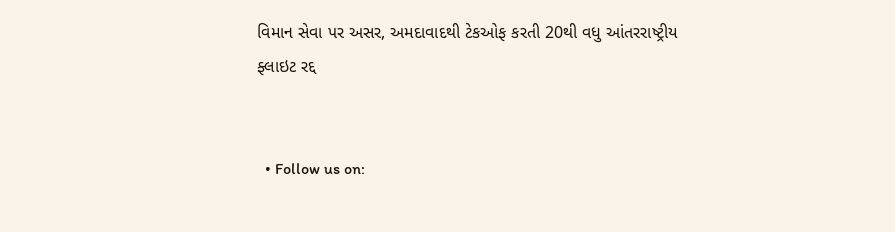વિમાન સેવા પર અસર, અમદાવાદથી ટેકઓફ કરતી 20થી વધુ આંતરરાષ્ટ્રીય ફ્લાઇટ રદ્દ


  • Follow us on: